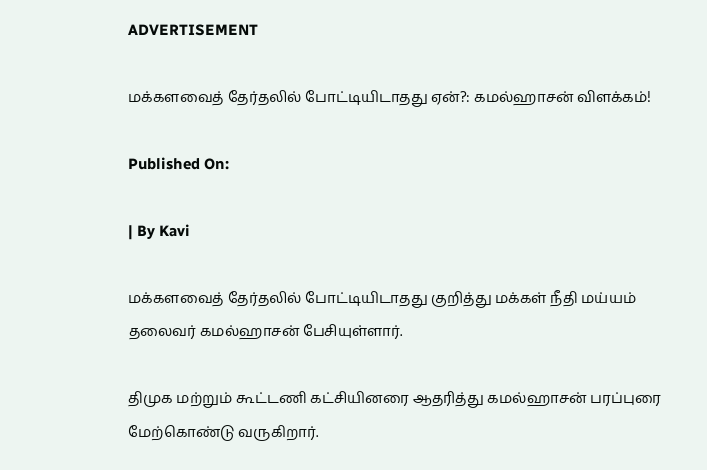ADVERTISEMENT

மக்களவைத் தேர்தலில் போட்டியிடாதது ஏன்?: கமல்ஹாசன் விளக்கம்!

Published On:

| By Kavi

மக்களவைத் தேர்தலில் போட்டியிடாதது குறித்து மக்கள் நீதி மய்யம் தலைவர் கமல்ஹாசன் பேசியுள்ளார்.

திமுக மற்றும் கூட்டணி கட்சியினரை ஆதரித்து கமல்ஹாசன் பரப்புரை மேற்கொண்டு வருகிறார்.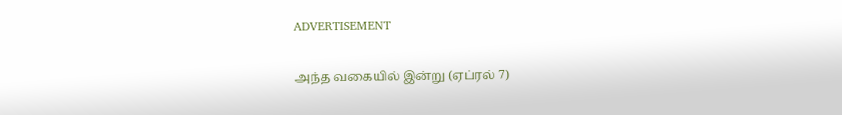ADVERTISEMENT

அந்த வகையில் இன்று (ஏப்ரல் 7)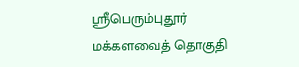ஸ்ரீபெரும்புதூர் மக்களவைத் தொகுதி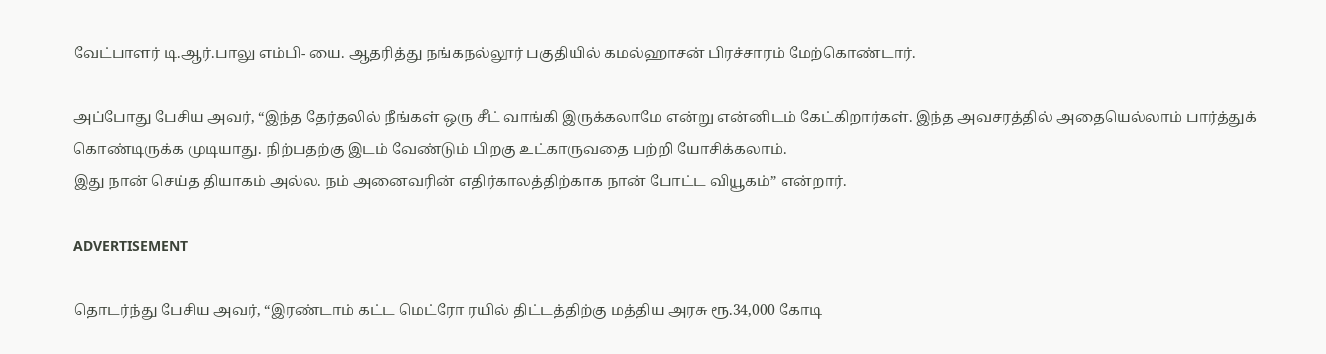வேட்பாளர் டி.ஆர்.பாலு எம்பி- யை. ஆதரித்து நங்கநல்லூர் பகுதியில் கமல்ஹாசன் பிரச்சாரம் மேற்கொண்டார்.

அப்போது பேசிய அவர், “இந்த தேர்தலில் நீங்கள் ஒரு சீட் வாங்கி இருக்கலாமே என்று என்னிடம் கேட்கிறார்கள். இந்த அவசரத்தில் அதையெல்லாம் பார்த்துக் கொண்டிருக்க முடியாது. நிற்பதற்கு இடம் வேண்டும் பிறகு உட்காருவதை பற்றி யோசிக்கலாம்.
இது நான் செய்த தியாகம் அல்ல. நம் அனைவரின் எதிர்காலத்திற்காக நான் போட்ட வியூகம்” என்றார்.

ADVERTISEMENT

தொடர்ந்து பேசிய அவர், “இரண்டாம் கட்ட மெட்ரோ ரயில் திட்டத்திற்கு மத்திய அரசு ரூ.34,000 கோடி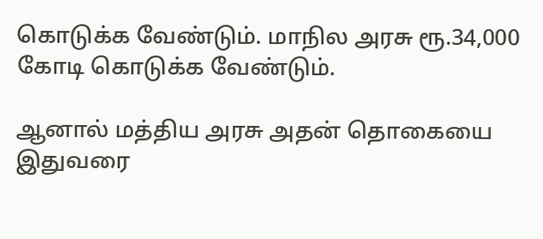கொடுக்க வேண்டும். மாநில அரசு ரூ.34,000 கோடி கொடுக்க வேண்டும்.

ஆனால் மத்திய அரசு அதன் தொகையை இதுவரை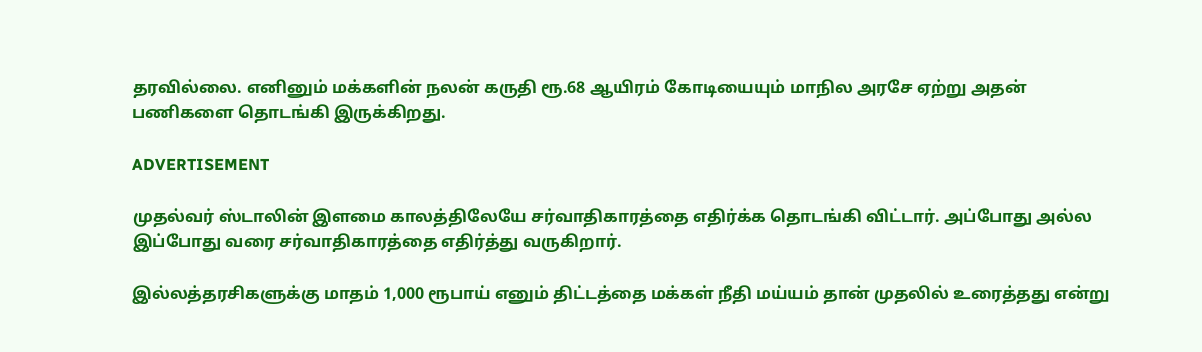தரவில்லை. எனினும் மக்களின் நலன் கருதி ரூ.68 ஆயிரம் கோடியையும் மாநில அரசே ஏற்று அதன் பணிகளை தொடங்கி இருக்கிறது.

ADVERTISEMENT

முதல்வர் ஸ்டாலின் இளமை காலத்திலேயே சர்வாதிகாரத்தை எதிர்க்க தொடங்கி விட்டார். அப்போது அல்ல இப்போது வரை சர்வாதிகாரத்தை எதிர்த்து வருகிறார்.

இல்லத்தரசிகளுக்கு மாதம் 1,000 ரூபாய் எனும் திட்டத்தை மக்கள் நீதி மய்யம் தான் முதலில் உரைத்தது என்று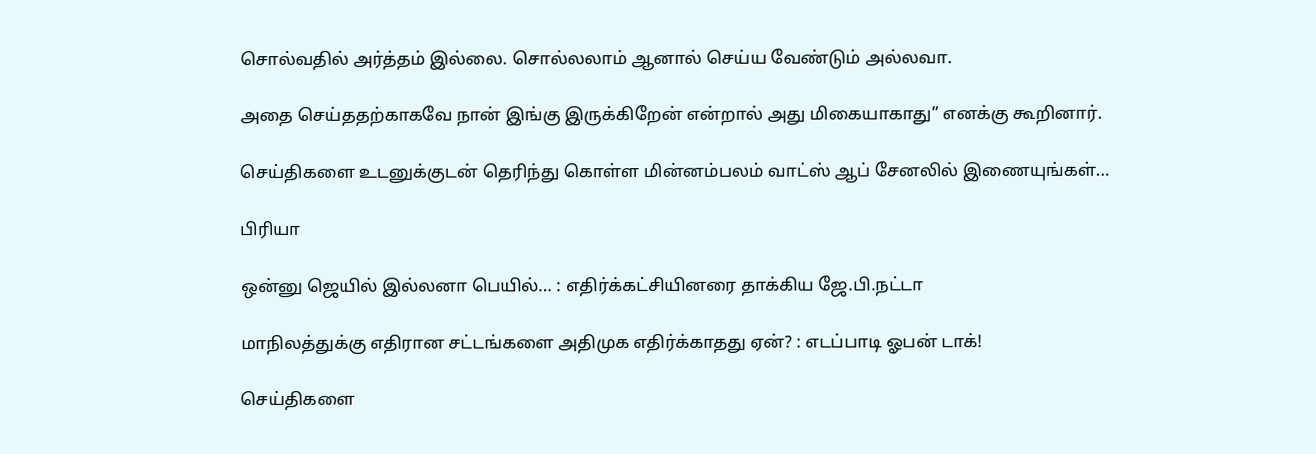சொல்வதில் அர்த்தம் இல்லை. சொல்லலாம் ஆனால் செய்ய வேண்டும் அல்லவா.

அதை செய்ததற்காகவே நான் இங்கு இருக்கிறேன் என்றால் அது மிகையாகாது” எனக்கு கூறினார்.

செய்திகளை உடனுக்குடன் தெரிந்து கொள்ள மின்னம்பலம் வாட்ஸ் ஆப் சேனலில் இணையுங்கள்…

பிரியா

ஒன்னு ஜெயில் இல்லனா பெயில்… : எதிர்க்கட்சியினரை தாக்கிய ஜே.பி.நட்டா

மாநிலத்துக்கு எதிரான சட்டங்களை அதிமுக எதிர்க்காதது ஏன்? : எடப்பாடி ஓபன் டாக்!

செய்திகளை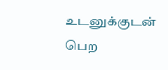உடனுக்குடன் பெற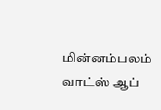மின்னம்பலம் வாட்ஸ் ஆப்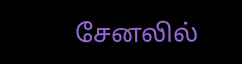சேனலில்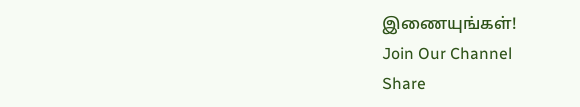இணையுங்கள்!
Join Our Channel
Share